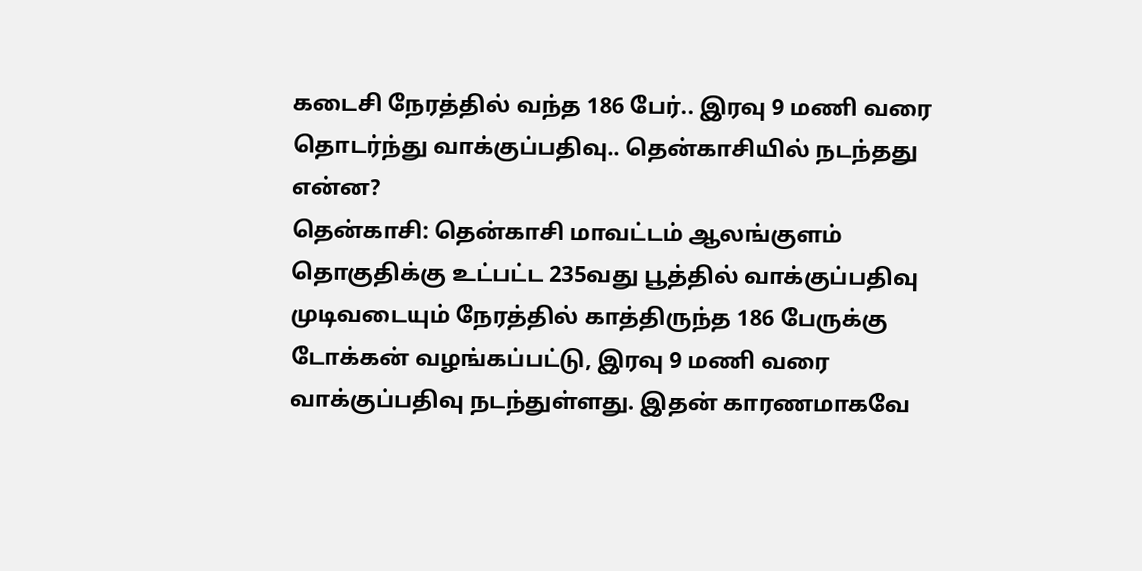கடைசி நேரத்தில் வந்த 186 பேர்.. இரவு 9 மணி வரை தொடர்ந்து வாக்குப்பதிவு.. தென்காசியில் நடந்தது என்ன?
தென்காசி: தென்காசி மாவட்டம் ஆலங்குளம் தொகுதிக்கு உட்பட்ட 235வது பூத்தில் வாக்குப்பதிவு முடிவடையும் நேரத்தில் காத்திருந்த 186 பேருக்கு டோக்கன் வழங்கப்பட்டு, இரவு 9 மணி வரை வாக்குப்பதிவு நடந்துள்ளது. இதன் காரணமாகவே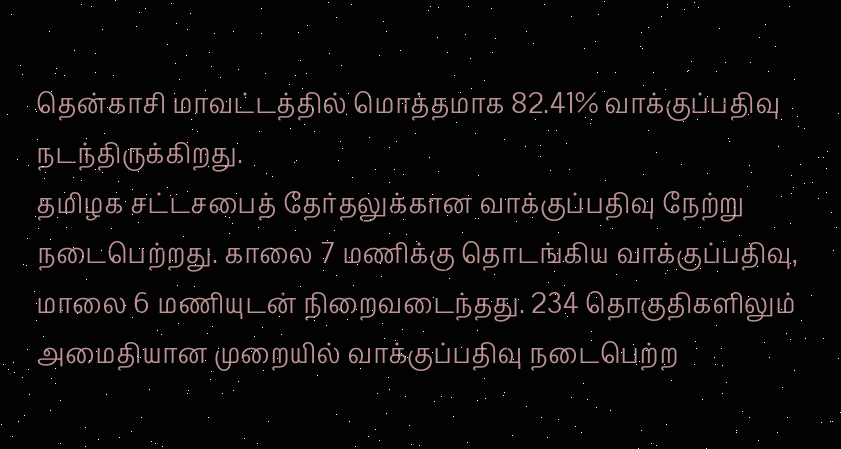தென்காசி மாவட்டத்தில் மொத்தமாக 82.41% வாக்குப்பதிவு நடந்திருக்கிறது.
தமிழக சட்டசபைத் தேர்தலுக்கான வாக்குப்பதிவு நேற்று நடைபெற்றது. காலை 7 மணிக்கு தொடங்கிய வாக்குப்பதிவு, மாலை 6 மணியுடன் நிறைவடைந்தது. 234 தொகுதிகளிலும் அமைதியான முறையில் வாக்குப்பதிவு நடைபெற்ற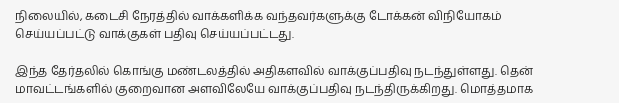நிலையில், கடைசி நேரத்தில் வாக்களிக்க வந்தவர்களுக்கு டோக்கன் விநியோகம் செய்யப்பட்டு வாக்குகள் பதிவு செய்யப்பட்டது.

இந்த தேர்தலில் கொங்கு மண்டலத்தில் அதிகளவில் வாக்குப்பதிவு நடந்துள்ளது. தென் மாவட்டங்களில் குறைவான அளவிலேயே வாக்குப்பதிவு நடந்திருக்கிறது. மொத்தமாக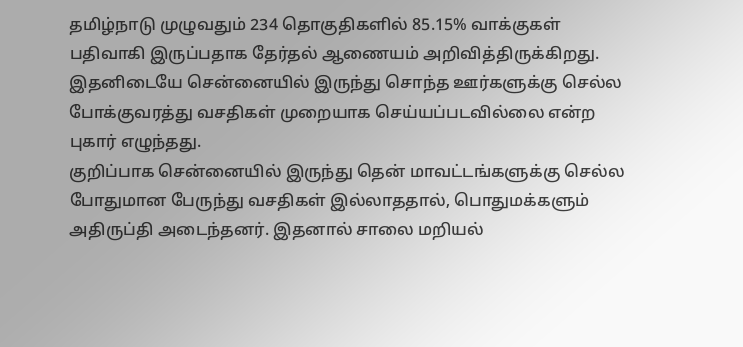தமிழ்நாடு முழுவதும் 234 தொகுதிகளில் 85.15% வாக்குகள் பதிவாகி இருப்பதாக தேர்தல் ஆணையம் அறிவித்திருக்கிறது. இதனிடையே சென்னையில் இருந்து சொந்த ஊர்களுக்கு செல்ல போக்குவரத்து வசதிகள் முறையாக செய்யப்படவில்லை என்ற புகார் எழுந்தது.
குறிப்பாக சென்னையில் இருந்து தென் மாவட்டங்களுக்கு செல்ல போதுமான பேருந்து வசதிகள் இல்லாததால், பொதுமக்களும் அதிருப்தி அடைந்தனர். இதனால் சாலை மறியல்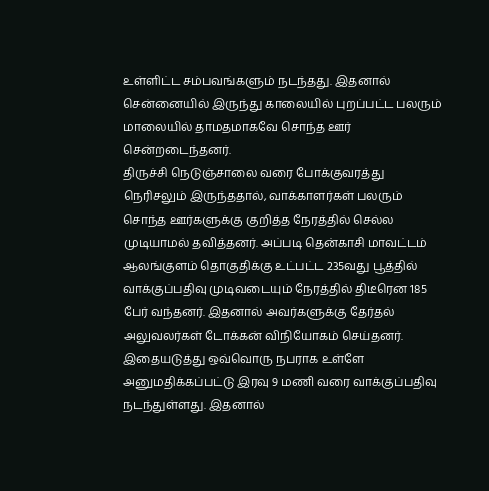உள்ளிட்ட சம்பவங்களும் நடந்தது. இதனால் சென்னையில் இருந்து காலையில் புறப்பட்ட பலரும் மாலையில் தாமதமாகவே சொந்த ஊர் சென்றடைந்தனர்.
திருச்சி நெடுஞ்சாலை வரை போக்குவரத்து நெரிசலும் இருந்ததால், வாக்காளர்கள் பலரும் சொந்த ஊர்களுக்கு குறித்த நேரத்தில் செல்ல முடியாமல் தவித்தனர். அப்படி தென்காசி மாவட்டம் ஆலங்குளம் தொகுதிக்கு உட்பட்ட 235வது பூத்தில் வாக்குப்பதிவு முடிவடையும் நேரத்தில் திடீரென 185 பேர் வந்தனர். இதனால் அவர்களுக்கு தேர்தல் அலுவலர்கள் டோக்கன் விநியோகம் செய்தனர்.
இதையடுத்து ஒவ்வொரு நபராக உள்ளே அனுமதிக்கப்பட்டு இரவு 9 மணி வரை வாக்குப்பதிவு நடந்துள்ளது. இதனால்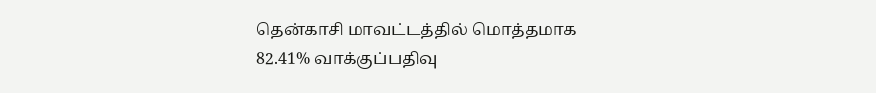தென்காசி மாவட்டத்தில் மொத்தமாக 82.41% வாக்குப்பதிவு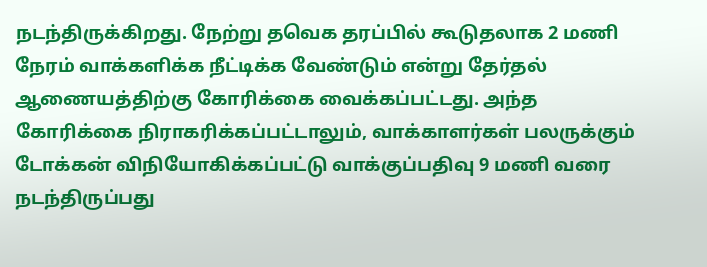நடந்திருக்கிறது. நேற்று தவெக தரப்பில் கூடுதலாக 2 மணி நேரம் வாக்களிக்க நீட்டிக்க வேண்டும் என்று தேர்தல் ஆணையத்திற்கு கோரிக்கை வைக்கப்பட்டது. அந்த கோரிக்கை நிராகரிக்கப்பட்டாலும், வாக்காளர்கள் பலருக்கும் டோக்கன் விநியோகிக்கப்பட்டு வாக்குப்பதிவு 9 மணி வரை நடந்திருப்பது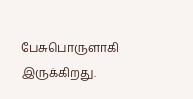பேசுபொருளாகி இருக்கிறது.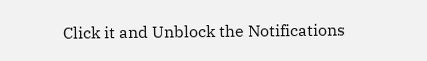Click it and Unblock the Notifications